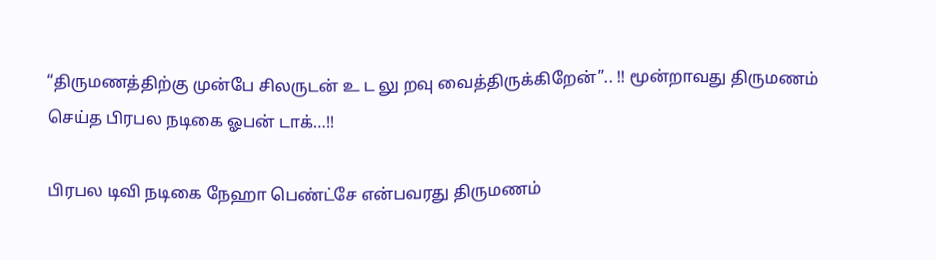“திருமணத்திற்கு முன்பே சிலருடன் உ ட லு றவு வைத்திருக்கிறேன்”.. !! மூன்றாவது திருமணம் செய்த பிரபல நடிகை ஓபன் டாக்…!!

பிரபல டிவி நடிகை நேஹா பெண்ட்சே என்பவரது திருமணம்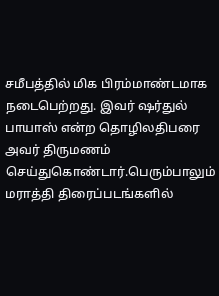சமீபத்தில் மிக பிரம்மாண்டமாக நடைபெற்றது. இவர் ஷர்துல் பாயாஸ் என்ற தொழிலதிபரை அவர் திருமணம் செய்துகொண்டார்.பெரும்பாலும் மராத்தி திரைப்படங்களில்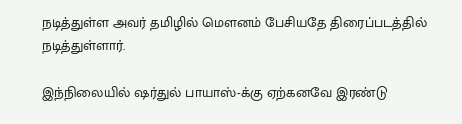நடித்துள்ள அவர் தமிழில் மௌனம் பேசியதே திரைப்படத்தில் நடித்துள்ளார்.

இந்நிலையில் ஷர்துல் பாயாஸ்-க்கு ஏற்கனவே இரண்டு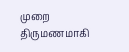முறை திருமணமாகி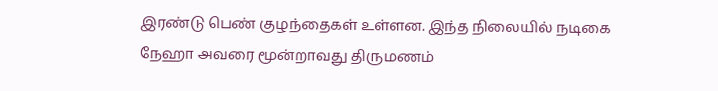இரண்டு பெண் குழந்தைகள் உள்ளன. இந்த நிலையில் நடிகை நேஹா அவரை மூன்றாவது திருமணம்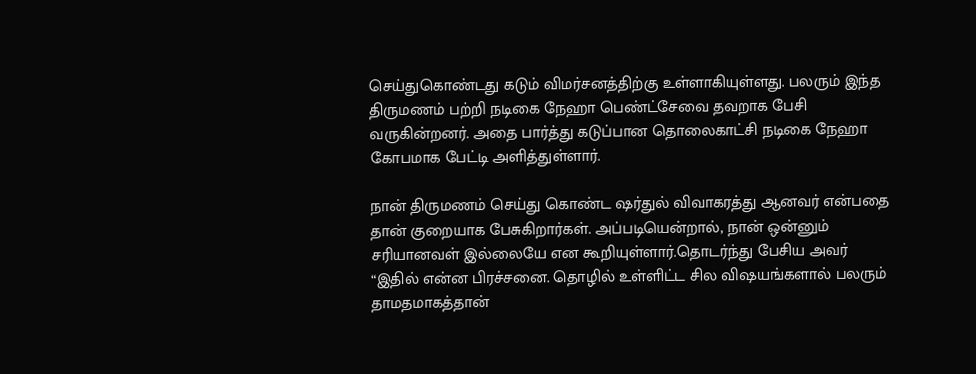செய்துகொண்டது கடும் விமர்சனத்திற்கு உள்ளாகியுள்ளது. பலரும் இந்த திருமணம் பற்றி நடிகை நேஹா பெண்ட்சேவை தவறாக பேசி வருகின்றனர். அதை பார்த்து கடுப்பான தொலைகாட்சி நடிகை நேஹா கோபமாக பேட்டி அளித்துள்ளார்.

நான் திருமணம் செய்து கொண்ட ஷர்துல் விவாகரத்து ஆனவர் என்பதை தான் குறையாக பேசுகிறார்கள். அப்படியென்றால், நான் ஒன்னும் சரியானவள் இல்லையே என கூறியுள்ளார்.தொடர்ந்து பேசிய அவர் “இதில் என்ன பிரச்சனை. தொழில் உள்ளிட்ட சில விஷயங்களால் பலரும் தாமதமாகத்தான்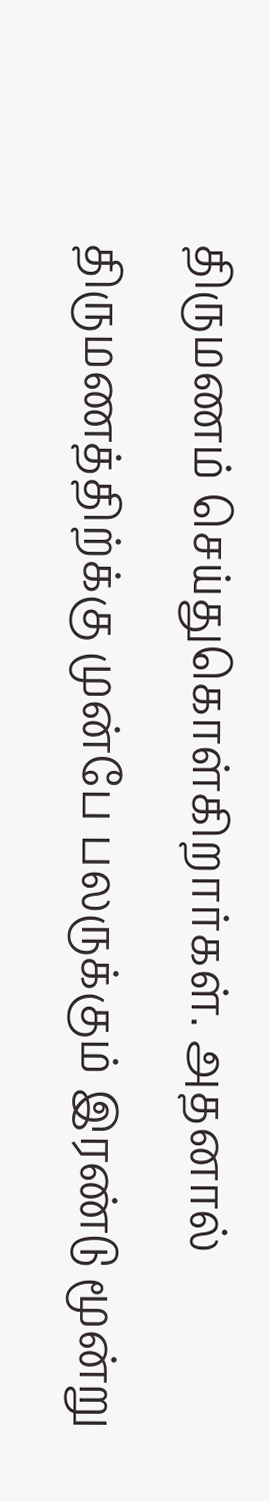திருமணம் செய்துகொள்கிறார்கள். அதனால் திருமணத்திற்க்கு முன்பே பலருக்கும் இரண்டு மூன்று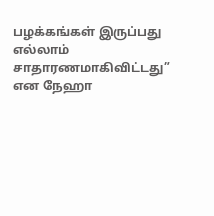பழக்கங்கள் இருப்பது எல்லாம் சாதாரணமாகிவிட்டது” என நேஹா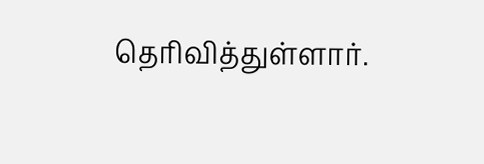தெரிவித்துள்ளார்.